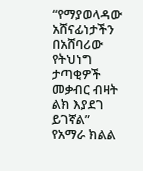“የማያወላዳው አሸናፊነታችን በአሸባሪው የትህነግ ታጣቂዎች መቃብር ብዛት ልክ እያደገ ይገኛል” የአማራ ክልል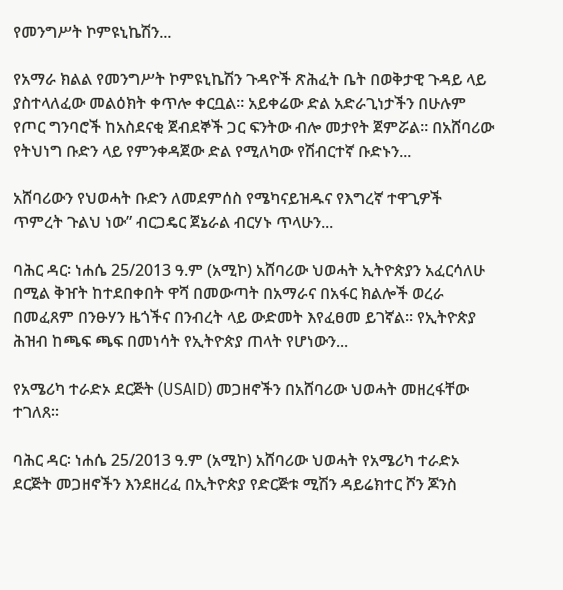የመንግሥት ኮምዩኒኬሽን...

የአማራ ክልል የመንግሥት ኮምዩኒኬሽን ጉዳዮች ጽሕፈት ቤት በወቅታዊ ጉዳይ ላይ ያስተላለፈው መልዕክት ቀጥሎ ቀርቧል። አይቀሬው ድል አድራጊነታችን በሁሉም የጦር ግንባሮች ከአስደናቂ ጀብደኞች ጋር ፍንትው ብሎ መታየት ጀምሯል፡፡ በአሸባሪው የትህነግ ቡድን ላይ የምንቀዳጀው ድል የሚለካው የሽብርተኛ ቡድኑን...

አሸባሪውን የህወሓት ቡድን ለመደምሰስ የሜካናይዝዱና የእግረኛ ተዋጊዎች ጥምረት ጉልህ ነው” ብርጋዴር ጀኔራል ብርሃኑ ጥላሁን...

ባሕር ዳር፡ ነሐሴ 25/2013 ዓ.ም (አሚኮ) አሸባሪው ህወሓት ኢትዮጵያን አፈርሳለሁ በሚል ቅዠት ከተደበቀበት ዋሻ በመውጣት በአማራና በአፋር ክልሎች ወረራ በመፈጸም በንፁሃን ዜጎችና በንብረት ላይ ውድመት እየፈፀመ ይገኛል። የኢትዮጵያ ሕዝብ ከጫፍ ጫፍ በመነሳት የኢትዮጵያ ጠላት የሆነውን...

የአሜሪካ ተራድኦ ደርጅት (USAID) መጋዘኖችን በአሸባሪው ህወሓት መዘረፋቸው ተገለጸ።

ባሕር ዳር፡ ነሐሴ 25/2013 ዓ.ም (አሚኮ) አሸባሪው ህወሓት የአሜሪካ ተራድኦ ደርጅት መጋዘኖችን እንደዘረፈ በኢትዮጵያ የድርጅቱ ሚሽን ዳይሬክተር ሾን ጆንስ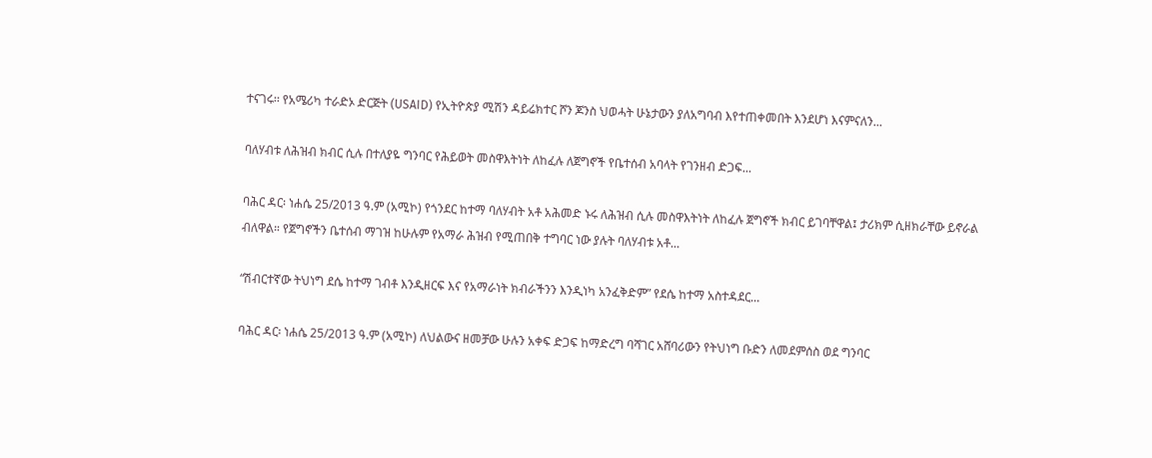ተናገሩ፡፡ የአሜሪካ ተራድኦ ድርጅት (USAID) የኢትዮጵያ ሚሽን ዳይሬክተር ሾን ጆንስ ህወሓት ሁኔታውን ያለአግባብ እየተጠቀመበት እንደሆነ እናምናለን...

ባለሃብቱ ለሕዝብ ክብር ሲሉ በተለያዬ ግንባር የሕይወት መስዋእትነት ለከፈሉ ለጀግኖች የቤተሰብ አባላት የገንዘብ ድጋፍ...

ባሕር ዳር፡ ነሐሴ 25/2013 ዓ.ም (አሚኮ) የጎንደር ከተማ ባለሃብት አቶ አሕመድ ኑሩ ለሕዝብ ሲሉ መስዋእትነት ለከፈሉ ጀግኖች ክብር ይገባቸዋል፤ ታሪክም ሲዘክራቸው ይኖራል ብለዋል። የጀግኖችን ቤተሰብ ማገዝ ከሁሉም የአማራ ሕዝብ የሚጠበቅ ተግባር ነው ያሉት ባለሃብቱ አቶ...

“ሽብርተኛው ትህነግ ደሴ ከተማ ገብቶ እንዲዘርፍ እና የአማራነት ክብራችንን እንዲነካ አንፈቅድም” የደሴ ከተማ አስተዳደር...

ባሕር ዳር፡ ነሐሴ 25/2013 ዓ.ም (አሚኮ) ለህልውና ዘመቻው ሁሉን አቀፍ ድጋፍ ከማድረግ ባሻገር አሸባሪውን የትህነግ ቡድን ለመደምሰስ ወደ ግንባር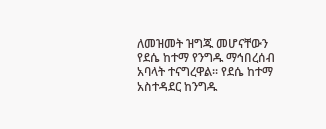ለመዝመት ዝግጁ መሆናቸውን የደሴ ከተማ የንግዱ ማኅበረሰብ አባላት ተናግረዋል፡፡ የደሴ ከተማ አስተዳደር ከንግዱ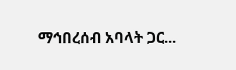ማኅበረሰብ አባላት ጋር...